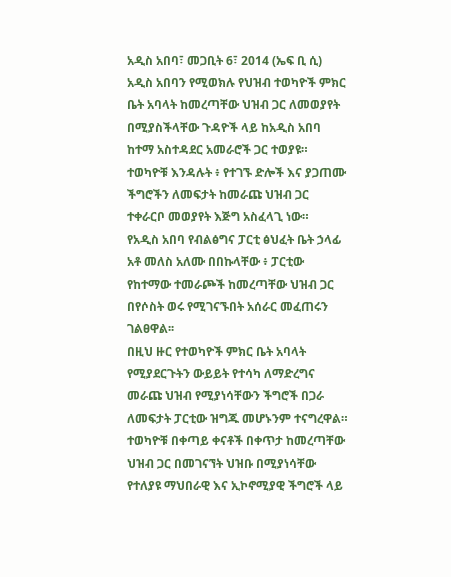አዲስ አበባ፣ መጋቢት 6፣ 2014 (ኤፍ ቢ ሲ) አዲስ አበባን የሚወክሉ የህዝብ ተወካዮች ምክር ቤት አባላት ከመረጣቸው ህዝብ ጋር ለመወያየት በሚያስችላቸው ጉዳዮች ላይ ከአዲስ አበባ ከተማ አስተዳደር አመራሮች ጋር ተወያዩ።
ተወካዮቹ እንዳሉት ፥ የተገኙ ድሎች እና ያጋጠሙ ችግሮችን ለመፍታት ከመራጩ ህዝብ ጋር ተቀራርቦ መወያየት እጅግ አስፈላጊ ነው።
የአዲስ አበባ የብልፅግና ፓርቲ ፅህፈት ቤት ኃላፊ አቶ መለስ አለሙ በበኩላቸው ፥ ፓርቲው የከተማው ተመራጮች ከመረጣቸው ህዝብ ጋር በየሶስት ወሩ የሚገናኙበት አሰራር መፈጠሩን ገልፀዋል፡፡
በዚህ ዙር የተወካዮች ምክር ቤት አባላት የሚያደርጉትን ውይይት የተሳካ ለማድረግና መራጩ ህዝብ የሚያነሳቸውን ችግሮች በጋራ ለመፍታት ፓርቲው ዝግጁ መሆኑንም ተናግረዋል።
ተወካዮቹ በቀጣይ ቀናቶች በቀጥታ ከመረጣቸው ህዝብ ጋር በመገናኘት ህዝቡ በሚያነሳቸው የተለያዩ ማህበራዊ እና ኢኮኖሚያዊ ችግሮች ላይ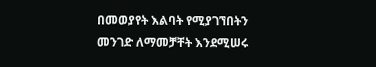በመወያየት እልባት የሚያገኘበትን መንገድ ለማመቻቸት እንደሚሠሩ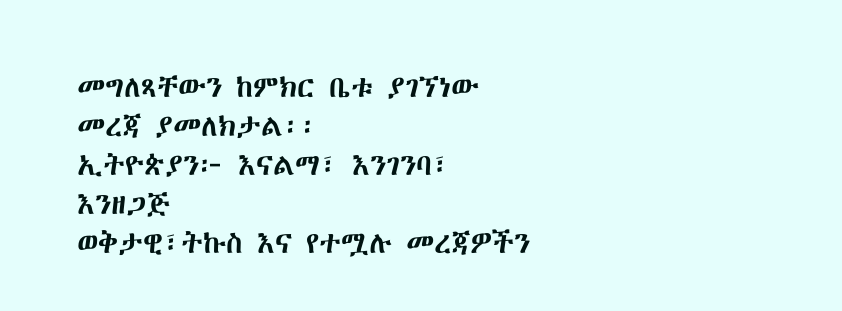መግለጻቸውን ከምክር ቤቱ ያገኘነው መረጃ ያመለክታል፡፡
ኢትዮጵያን፦ እናልማ፣ እንገንባ፣ እንዘጋጅ
ወቅታዊ፣ትኩስ እና የተሟሉ መረጃዎችን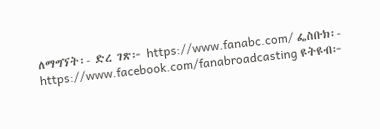ለማግኘት፡- ድረ ገጽ፦ https://www.fanabc.com/ ፌስቡክ፡- https://www.facebook.com/fanabroadcasting ዩትዩብ፦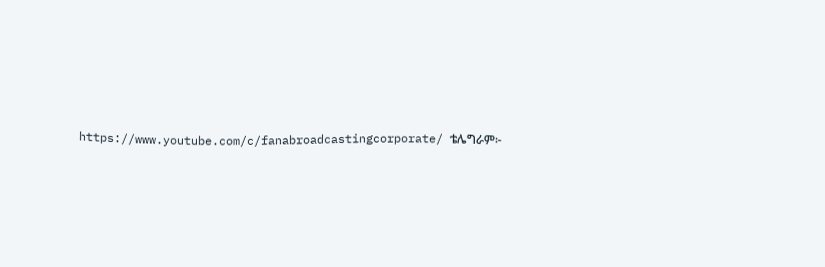https://www.youtube.com/c/fanabroadcastingcorporate/ ቴሌግራም፦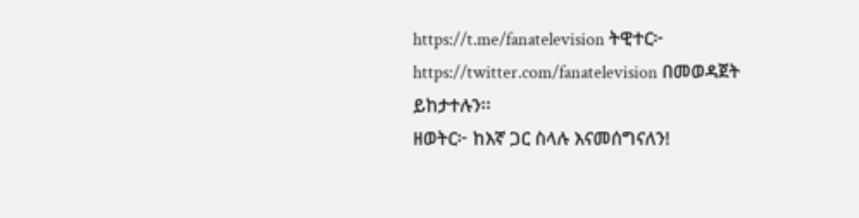https://t.me/fanatelevision ትዊተር፦ https://twitter.com/fanatelevision በመወዳጀት ይከታተሉን፡፡
ዘወትር፦ ከእኛ ጋር ስላሉ እናመሰግናለን!